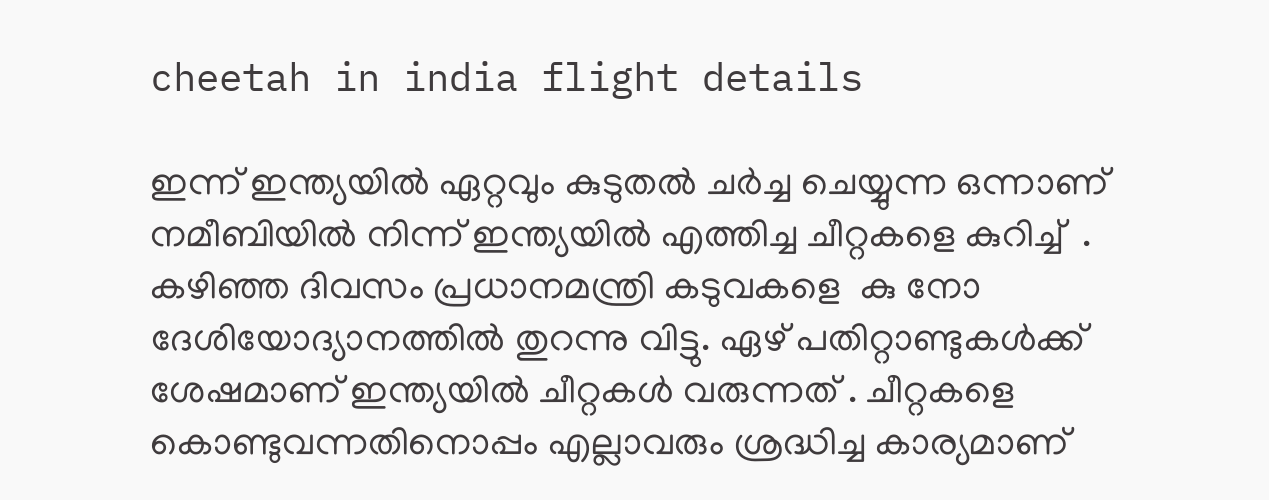cheetah in india flight details

ഇന്ന് ഇന്ത്യയിൽ ഏറ്റവും കുടുതൽ ചർച്ച ചെയ്യുന്ന ഒന്നാണ് നമീബിയിൽ നിന്ന് ഇന്ത്യയിൽ എത്തിച്ച ചീറ്റകളെ കുറിച്ച്  . കഴിഞ്ഞ ദിവസം പ്രധാനമന്ത്രി കടുവകളെ  കു നോ ദേശിയോദ്യാനത്തിൽ തുറന്നു വിട്ടു. ഏഴ് പതിറ്റാണ്ടുകൾക്ക് ശേഷമാണ് ഇന്ത്യയിൽ ചീറ്റകൾ വരുന്നത് . ചീറ്റകളെ കൊണ്ടുവന്നതിനൊപ്പം എല്ലാവരും ശ്രദ്ധിച്ച കാര്യമാണ്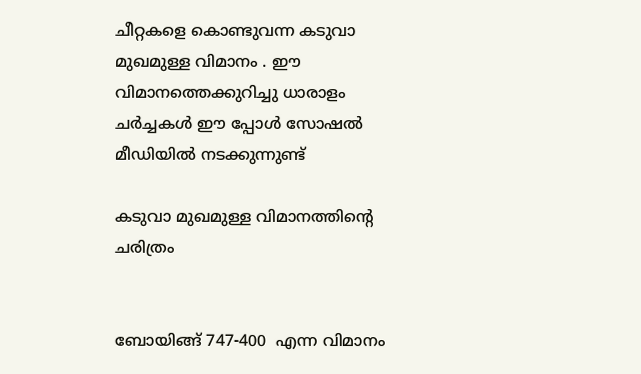ചീറ്റകളെ കൊണ്ടുവന്ന കടുവാ മുഖമുള്ള വിമാനം . ഈ വിമാനത്തെക്കുറിച്ചു ധാരാളം ചർച്ചകൾ ഈ പ്പോൾ സോഷൽ മീഡിയിൽ നടക്കുന്നുണ്ട്

കടുവാ മുഖമുള്ള വിമാനത്തിന്റെ ചരിത്രം


ബോയിങ്ങ് 747-400  എന്ന വിമാനം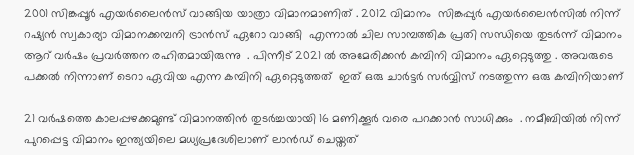2001 സിങ്കപ്പൂർ എയർലൈൻസ് വാങ്ങിയ യാത്രാ വിമാനമാണിത് . 2012 വിമാനം  സിങ്കപ്പുർ എയർലൈൻസിൽ നിന്ന് റഷ്യൻ സ്വകാര്യാ വിമാനക്കമ്പനി ട്രാൻസ് ഏറോ വാങ്ങി  എന്നാൽ ചില സാമ്പത്തിക പ്രതി സന്ധിയെ തുടർന്ന് വിമാനം ആറ് വർഷം പ്രവർത്തന രഹിതമായിരുന്നു  . പിന്നീട് 2021 ൽ അമേരിക്കൻ കമ്പിനി വിമാനം ഏറ്റെടുത്തു . അവരുടെ പക്കൽ നിന്നാണ് ടെറാ ഏവിയ എന്ന കമ്പിനി ഏറ്റെടുത്തത്  ഇത് ഒരു ചാർട്ടർ സർവ്വിസ് നടത്തുന്ന ഒരു കമ്പിനിയാണ്

21 വർഷത്തെ കാലപ്പഴക്കമുണ്ട് വിമാനത്തിൻ തുടർച്ചയായി 16 മണിക്കൂർ വരെ പറക്കാൻ സാധിക്കും  . നമീബിയിൽ നിന്ന് പുറപ്പെട്ട വിമാനം ഇന്ത്യയിലെ മധ്യപ്രദേശിലാണ് ലാൻഡ് ചെയ്തത്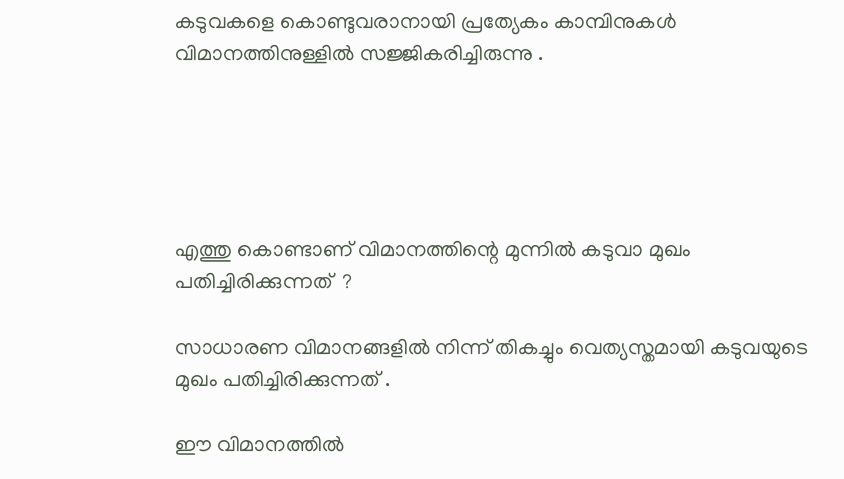കടുവകളെ കൊണ്ടുവരാനായി പ്രത്യേകം കാമ്പിനുകൾ വിമാനത്തിനുള്ളിൽ സജ്ജികരിച്ചിരുന്നു .





എത്തു കൊണ്ടാണ് വിമാനത്തിന്റെ മുന്നിൽ കടുവാ മുഖം പതിച്ചിരിക്കുന്നത്  ?

സാധാരണ വിമാനങ്ങളിൽ നിന്ന് തികച്ചും വെത്യസ്തമായി കടുവയുടെ മുഖം പതിച്ചിരിക്കുന്നത് .

ഈ വിമാനത്തിൽ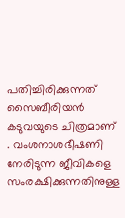പതിച്ചിരിക്കുന്നത് സൈബീരിയൻ കടുവയുടെ ചിത്രമാണ് . വംശനാശഭീഷണി  നേരിടുന്ന ജീവികളെ സംരക്ഷിക്കുന്നതിനുള്ള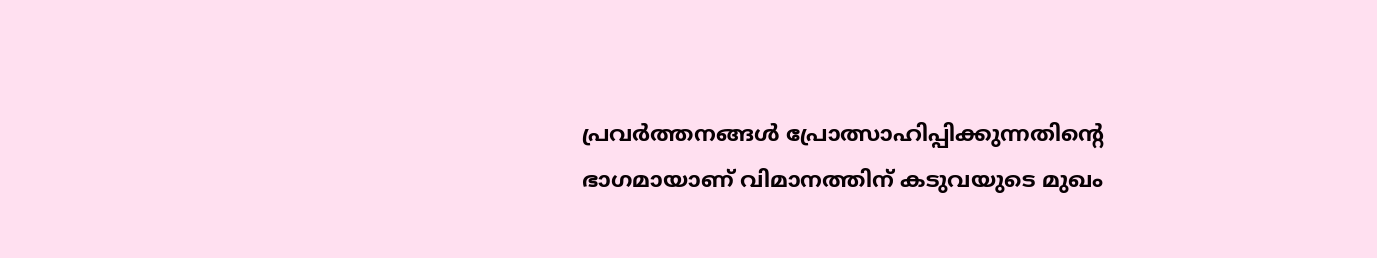പ്രവർത്തനങ്ങൾ പ്രോത്സാഹിപ്പിക്കുന്നതിന്റെ ഭാഗമായാണ് വിമാനത്തിന് കടുവയുടെ മുഖം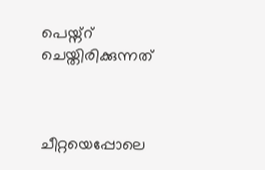പെയ്ന്റ് ചെയ്തിരിക്കുന്നത്



ചീറ്റയെപ്പോലെ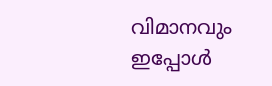വിമാനവും ഇപ്പോൾ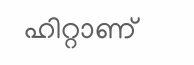ഹിറ്റാണ്